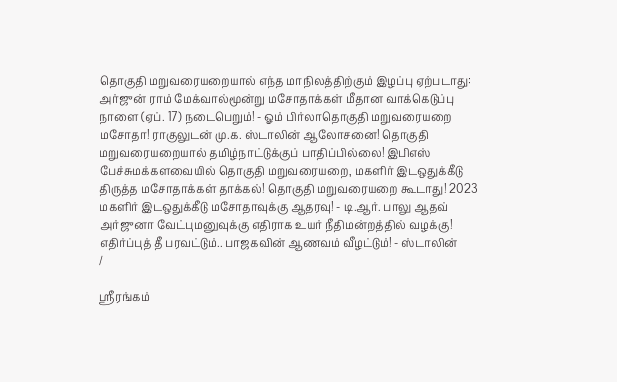தொகுதி மறுவரையறையால் எந்த மாநிலத்திற்கும் இழப்பு ஏற்படாது: அர்ஜுன் ராம் மேக்வால்மூன்று மசோதாக்கள் மீதான வாக்கெடுப்பு நாளை (ஏப். 17) நடைபெறும்! - ஓம் பிர்லாதொகுதி மறுவரையறை மசோதா! ராகுலுடன் மு.க. ஸ்டாலின் ஆலோசனை! தொகுதி மறுவரையறையால் தமிழ்நாட்டுக்குப் பாதிப்பில்லை! இபிஎஸ் பேச்சுமக்களவையில் தொகுதி மறுவரையறை, மகளிர் இடஒதுக்கீடு திருத்த மசோதாக்கள் தாக்கல்! தொகுதி மறுவரையறை கூடாது! 2023 மகளிர் இடஒதுக்கீடு மசோதாவுக்கு ஆதரவு! - டி.ஆர். பாலு ஆதவ் அர்ஜுனா வேட்புமனுவுக்கு எதிராக உயர் நீதிமன்றத்தில் வழக்கு! எதிர்ப்புத் தீ பரவட்டும்.. பாஜகவின் ஆணவம் வீழட்டும்! - ஸ்டாலின்
/

ஸ்ரீரங்கம்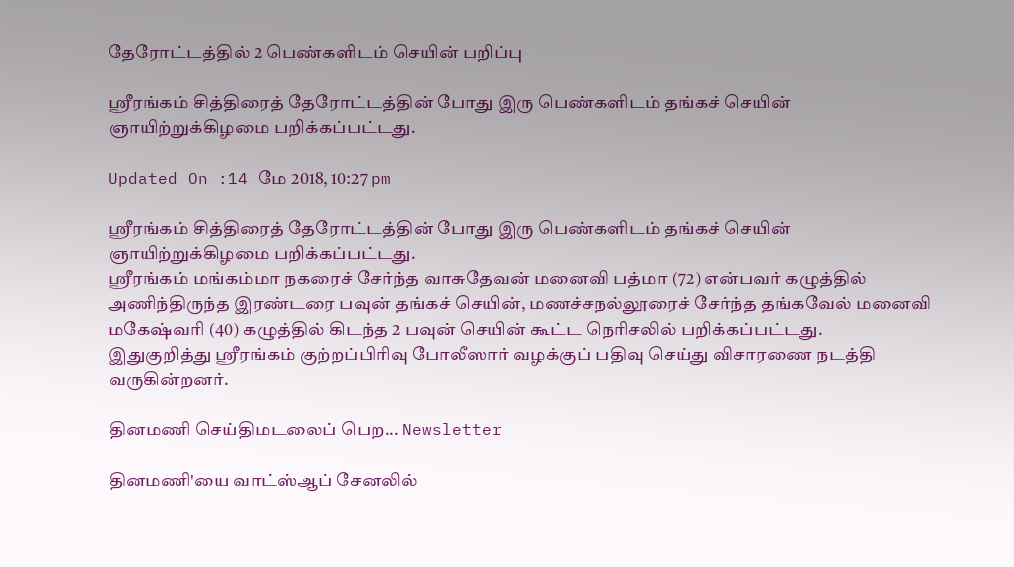தேரோட்டத்தில் 2 பெண்களிடம் செயின் பறிப்பு

ஸ்ரீரங்கம் சித்திரைத் தேரோட்டத்தின் போது இரு பெண்களிடம் தங்கச் செயின் ஞாயிற்றுக்கிழமை பறிக்கப்பட்டது.

Updated On :14 மே 2018, 10:27 pm

ஸ்ரீரங்கம் சித்திரைத் தேரோட்டத்தின் போது இரு பெண்களிடம் தங்கச் செயின் ஞாயிற்றுக்கிழமை பறிக்கப்பட்டது.
ஸ்ரீரங்கம் மங்கம்மா நகரைச் சேர்ந்த வாசுதேவன் மனைவி பத்மா (72) என்பவர் கழுத்தில் அணிந்திருந்த இரண்டரை பவுன் தங்கச் செயின், மணச்சநல்லூரைச் சேர்ந்த தங்கவேல் மனைவி மகேஷ்வரி (40) கழுத்தில் கிடந்த 2 பவுன் செயின் கூட்ட நெரிசலில் பறிக்கப்பட்டது.
இதுகுறித்து ஸ்ரீரங்கம் குற்றப்பிரிவு போலீஸார் வழக்குப் பதிவு செய்து விசாரணை நடத்தி வருகின்றனர்.

தினமணி செய்திமடலைப் பெற... Newsletter

தினமணி'யை வாட்ஸ்ஆப் சேனலில்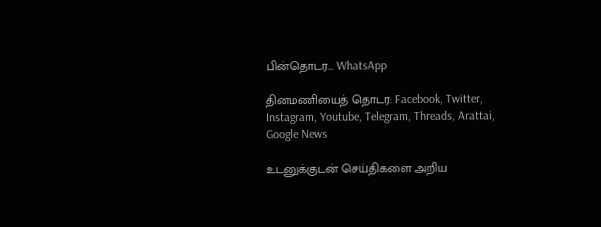பின்தொடர... WhatsApp

தினமணியைத் தொடர: Facebook, Twitter, Instagram, Youtube, Telegram, Threads, Arattai, Google News

உடனுக்குடன் செய்திகளை அறிய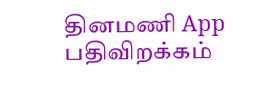தினமணி App பதிவிறக்கம்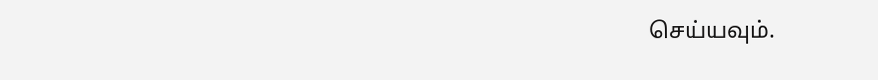செய்யவும்.